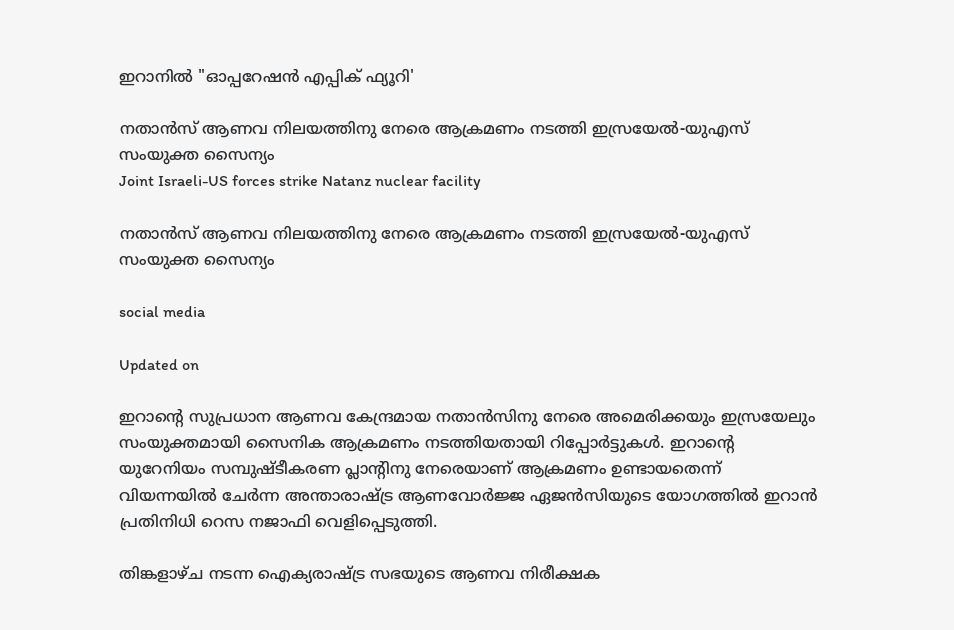ഇറാനിൽ "ഓപ്പറേഷൻ എപ്പിക് ഫ്യൂറി'

നതാൻസ് ആണവ നിലയത്തിനു നേരെ ആക്രമണം നടത്തി ഇസ്രയേൽ-യുഎസ് സംയുക്ത സൈന്യം
Joint Israeli-US forces strike Natanz nuclear facility

നതാൻസ് ആണവ നിലയത്തിനു നേരെ ആക്രമണം നടത്തി ഇസ്രയേൽ-യുഎസ് സംയുക്ത സൈന്യം

social media

Updated on

ഇറാന്‍റെ സുപ്രധാന ആണവ കേന്ദ്രമായ നതാൻസിനു നേരെ അമെരിക്കയും ഇസ്രയേലും സംയുക്തമായി സൈനിക ആക്രമണം നടത്തിയതായി റിപ്പോർട്ടുകൾ. ഇറാന്‍റെ യുറേനിയം സമ്പുഷ്ടീകരണ പ്ലാന്‍റിനു നേരെയാണ് ആക്രമണം ഉണ്ടായതെന്ന് വിയന്നയിൽ ചേർന്ന അന്താരാഷ്ട്ര ആണവോർജ്ജ ഏജൻസിയുടെ യോഗത്തിൽ ഇറാൻ പ്രതിനിധി റെസ നജാഫി വെളിപ്പെടുത്തി.

തിങ്കളാഴ്ച നടന്ന ഐക്യരാഷ്ട്ര സഭയുടെ ആണവ നിരീക്ഷക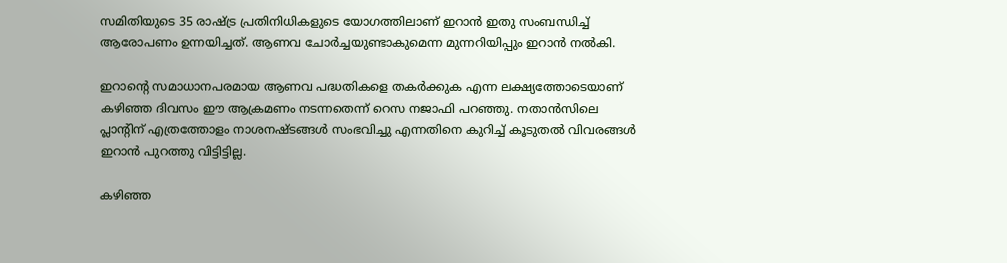സമിതിയുടെ 35 രാഷ്ട്ര പ്രതിനിധികളുടെ യോഗത്തിലാണ് ഇറാൻ ഇതു സംബന്ധിച്ച് ആരോപണം ഉന്നയിച്ചത്. ആണവ ചോർച്ചയുണ്ടാകുമെന്ന മുന്നറിയിപ്പും ഇറാൻ നൽകി.

ഇറാന്‍റെ സമാധാനപരമായ ആണവ പദ്ധതികളെ തകർക്കുക എന്ന ലക്ഷ്യത്തോടെയാണ് കഴിഞ്ഞ ദിവസം ഈ ആക്രമണം നടന്നതെന്ന് റെസ നജാഫി പറഞ്ഞു. നതാൻസിലെ പ്ലാന്‍റിന് എത്രത്തോളം നാശനഷ്ടങ്ങൾ സംഭവിച്ചു എന്നതിനെ കുറിച്ച് കൂടുതൽ വിവരങ്ങൾ ഇറാൻ പുറത്തു വിട്ടിട്ടില്ല.

കഴിഞ്ഞ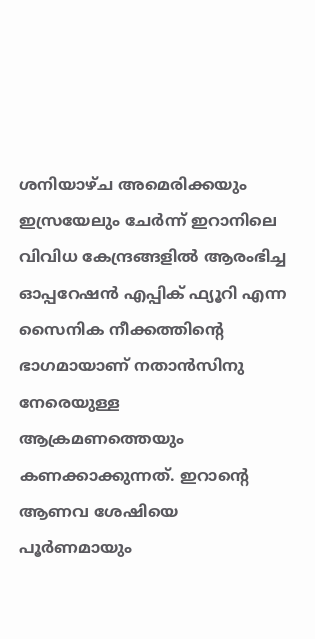ശനിയാഴ്ച അമെരിക്കയും ഇസ്രയേലും ചേർന്ന് ഇറാനിലെ വിവിധ കേന്ദ്രങ്ങളിൽ ആരംഭിച്ച ഓപ്പറേഷൻ എപ്പിക് ഫ്യൂറി എന്ന സൈനിക നീക്കത്തിന്‍റെ ഭാഗമായാണ് നതാൻസിനു നേരെയുള്ള ആക്രമണത്തെയും കണക്കാക്കുന്നത്. ഇറാന്‍റെ ആണവ ശേഷിയെ പൂർണമായും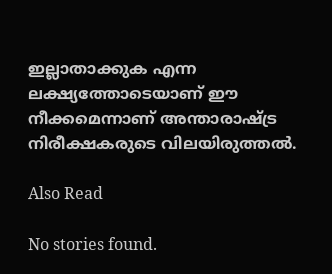ഇല്ലാതാക്കുക എന്ന ലക്ഷ്യത്തോടെയാണ് ഈ നീക്കമെന്നാണ് അന്താരാഷ്ട്ര നിരീക്ഷകരുടെ വിലയിരുത്തൽ.

Also Read

No stories found.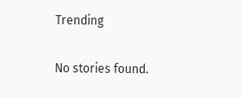Trending

No stories found.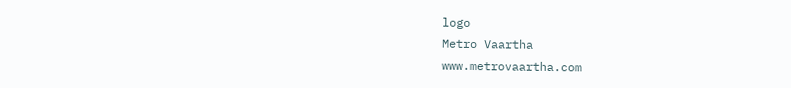logo
Metro Vaartha
www.metrovaartha.com